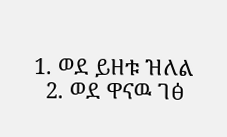1. ወደ ይዘቱ ዝለል
  2. ወደ ዋናዉ ገፅ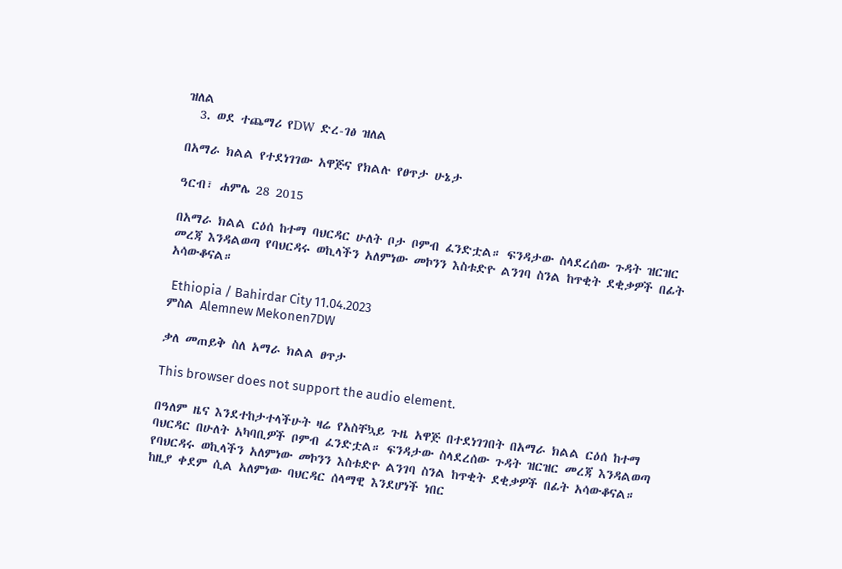ዝለል
  3. ወደ ተጨማሪ የDW ድረ-ገፅ ዝለል

በአማራ ክልል የተደነገገው አዋጅና የክልሉ የፀጥታ ሁኔታ

ዓርብ፣ ሐምሌ 28 2015

በአማራ ክልል ርዕሰ ከተማ ባህርዳር ሁለት ቦታ ቦምብ ፈንድቷል። ፍንዳታው ስላደረሰው ጉዳት ዝርዝር መረጃ እንዳልወጣ የባህርዳሩ ወኪላችን አለምነው መኮንን እስቱድዮ ልንገባ ስንል ከጥቂት ደቂቃዎች በፊት አሳውቆናል።

 Ethiopia / Bahirdar City 11.04.2023
ምስል Alemnew Mekonen7DW

ቃለ መጠይቅ ስለ አማራ ክልል ፀጥታ

This browser does not support the audio element.

በዓለም ዜና እንደተከታተላችሁት ዛሬ የአስቸኳይ ጉዜ አዋጅ በተደነገገበት በአማራ ክልል ርዕሰ ከተማ ባህርዳር በሁለት አካባቢዎች ቦምብ ፈንድቷል። ፍንዳታው ስላደረሰው ጉዳት ዝርዝር መረጃ እንዳልወጣ የባህርዳሩ ወኪላችን አለምነው መኮንን እስቱድዮ ልንገባ ስንል ከጥቂት ደቂቃዎች በፊት አሳውቆናል። ከዚያ ቀደም ሲል አለምነው ባህርዳር ሰላማዊ እንደሆነች ነበር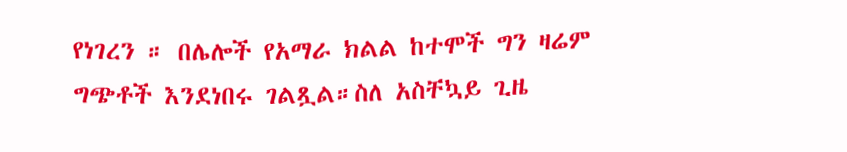የነገረን ። በሌሎች የአማራ ክልል ከተሞች ግን ዛሬም ግጭቶች እንደነበሩ ገልጿል።ስለ አስቸኳይ ጊዜ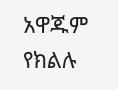አዋጁም የክልሉ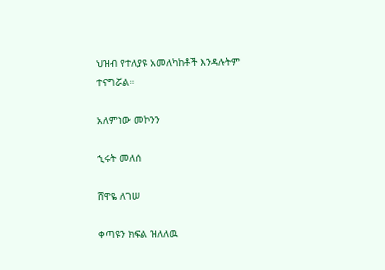ህዝብ የተለያዩ አመለካከቶች እንዳሉትም ተናግሯል።

አለምነው መኮንን

ኂሩት መለሰ

ሸዋዬ ለገሠ

ቀጣዩን ክፍል ዝለለዉ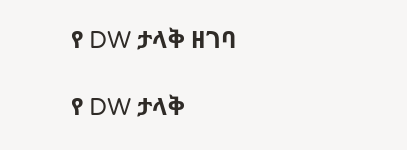የ DW ታላቅ ዘገባ

የ DW ታላቅ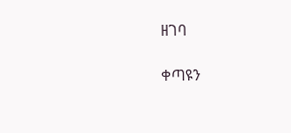ዘገባ

ቀጣዩን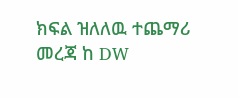ክፍል ዝለለዉ ተጨማሪ መረጃ ከ DW